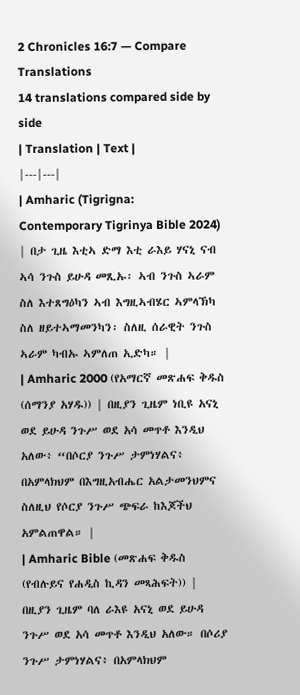2 Chronicles 16:7 — Compare Translations
14 translations compared side by side
| Translation | Text |
|---|---|
| Amharic (Tigrigna: Contemporary Tigrinya Bible 2024) | በታ ጊዜ እቲኣ ድማ እቲ ራእይ ሃናኒ ናብ ኣሳ ንጉስ ይሁዳ መጺኡ፡ ኣብ ንጉስ ኣራም ስለ እተጸግዕካን ኣብ እግዚኣብሄር ኣምላኽካ ስለ ዘይተኣማመንካን፡ ስለዚ ሰራዊት ንጉስ ኣራም ካብኡ ኣምለጠ ኢድካ። |
| Amharic 2000 (የአማርኛ መጽሐፍ ቅዱስ (ሰማንያ አሃዱ)) | በዚያን ጊዜም ነቢዩ አናኒ ወደ ይሁዳ ንጉሥ ወደ አሳ መጥቶ እንዲህ አለው፥ “በሶርያ ንጉሥ ታምነሃልና፥ በአምላክህም በእግዚአብሔር አልታመንህምና ስለዚህ የሶርያ ንጉሥ ጭፍራ ከእጆችህ አምልጠዋል። |
| Amharic Bible (መጽሐፍ ቅዱስ (የብሉይና የሐዲስ ኪዳን መጻሕፍት)) | በዚያን ጊዜም ባለ ራእዩ አናኒ ወደ ይሁዳ ንጉሥ ወደ አሳ መጥቶ እንዲህ አለው። በሶሪያ ንጉሥ ታምነሃልና፥ በአምላክህም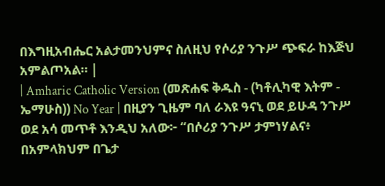በእግዚአብሔር አልታመንህምና ስለዚህ የሶሪያ ንጉሥ ጭፍራ ከእጅህ አምልጦአል። |
| Amharic Catholic Version (መጽሐፍ ቅዱስ - (ካቶሊካዊ እትም - ኤማሁስ)) No Year | በዚያን ጊዜም ባለ ራእዩ ዓናኒ ወደ ይሁዳ ንጉሥ ወደ አሳ መጥቶ እንዲህ አለው፦ “በሶሪያ ንጉሥ ታምነሃልና፥ በአምላክህም በጌታ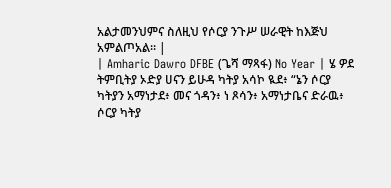አልታመንህምና ስለዚህ የሶርያ ንጉሥ ሠራዊት ከእጅህ አምልጦአል። |
| Amharic Dawro DFBE (ጌሻ ማጻፋ) No Year | ሄ ዎደ ትምቢትያ ኦድያ ሀናን ይሁዳ ካትያ አሳኮ ዪደ፥ “ኔን ሶርያ ካትያን አማነታደ፥ መና ጎዳን፥ ነ ጾሳን፥ አማነታቤና ድራዉ፥ ሶርያ ካትያ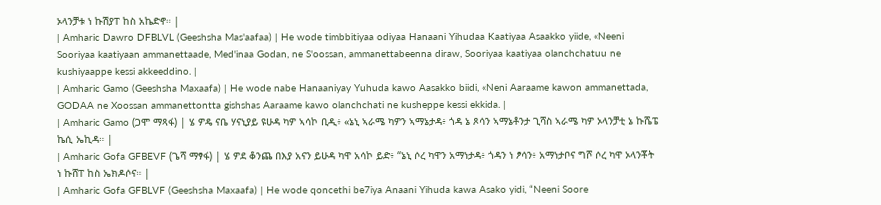ኦላንቻቱ ነ ኩሽያፐ ከስ አኬድኖ። |
| Amharic Dawro DFBLVL (Geeshsha Mas'aafaa) | He wode timbbitiyaa odiyaa Hanaani Yihudaa Kaatiyaa Asaakko yiide, «Neeni Sooriyaa kaatiyaan ammanettaade, Med'inaa Godan, ne S'oossan, ammanettabeenna diraw, Sooriyaa kaatiyaa olanchchatuu ne kushiyaappe kessi akkeeddino. |
| Amharic Gamo (Geeshsha Maxaafa) | He wode nabe Hanaaniyay Yuhuda kawo Aasakko biidi, «Neni Aaraame kawon ammanettada, GODAA ne Xoossan ammanettontta gishshas Aaraame kawo olanchchati ne kusheppe kessi ekkida. |
| Amharic Gamo (ጋሞ ማጻፋ) | ሄ ዎዴ ናቤ ሃናኒያይ ዩሁዳ ካዎ ኣሳኮ ቢዲ፥ «ኔኒ ኣራሜ ካዎን ኣማኔታዳ፥ ጎዳ ኔ ጾሳን ኣማኔቶንታ ጊሻስ ኣራሜ ካዎ ኦላንቻቲ ኔ ኩሼፔ ኬሲ ኤኪዳ። |
| Amharic Gofa GFBEVF (ጌሻ ማፃፋ) | ሄ ዎደ ቆንጨ በእያ አናን ይሁዳ ካዋ አሳኮ ይድ፥ “ኔኒ ሶረ ካዋን አማነታዳ፥ ጎዳን ነ ፆሳን፥ አማነታቦና ግሾ ሶረ ካዋ ኦላንቾት ነ ኩሸፐ ከስ ኤክዶሶና። |
| Amharic Gofa GFBLVF (Geeshsha Maxaafa) | He wode qoncethi be7iya Anaani Yihuda kawa Asako yidi, “Neeni Soore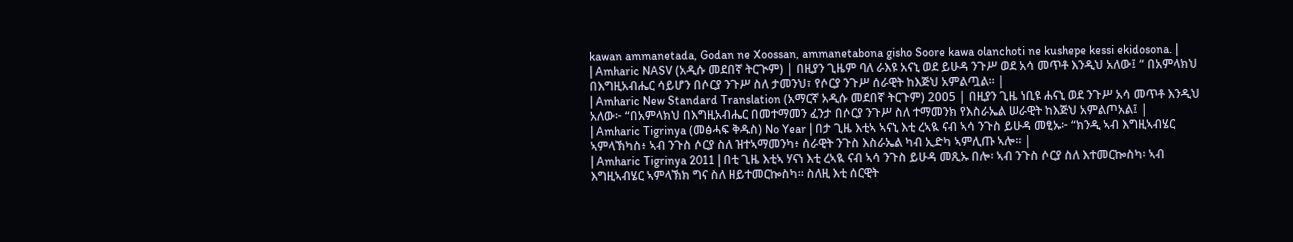kawan ammanetada, Godan ne Xoossan, ammanetabona gisho Soore kawa olanchoti ne kushepe kessi ekidosona. |
| Amharic NASV (አዲሱ መደበኛ ትርጒም) | በዚያን ጊዜም ባለ ራእዩ አናኒ ወደ ይሁዳ ንጉሥ ወደ አሳ መጥቶ እንዲህ አለው፤ “ በአምላክህ በእግዚአብሔር ሳይሆን በሶርያ ንጉሥ ስለ ታመንህ፣ የሶርያ ንጉሥ ሰራዊት ከእጅህ አምልጧል። |
| Amharic New Standard Translation (አማርኛ አዲሱ መደበኛ ትርጉም) 2005 | በዚያን ጊዜ ነቢዩ ሐናኒ ወደ ንጉሥ አሳ መጥቶ እንዲህ አለው፦ “በአምላክህ በእግዚአብሔር በመተማመን ፈንታ በሶርያ ንጉሥ ስለ ተማመንክ የእስራኤል ሠራዊት ከእጅህ አምልጦአል፤ |
| Amharic Tigrinya (መፅሓፍ ቅዱስ) No Year | በታ ጊዜ እቲኣ ኣናኒ እቲ ረኣዪ ናብ ኣሳ ንጉስ ይሁዳ መፂኡ፦ “ክንዲ ኣብ እግዚኣብሄር ኣምላኽካስ፥ ኣብ ንጉስ ሶርያ ስለ ዝተኣማመንካ፥ ሰራዊት ንጉስ እስራኤል ካብ ኢድካ ኣምሊጡ ኣሎ። |
| Amharic Tigrinya 2011 | በቲ ጊዜ እቲኣ ሃናነ እቲ ረኣዪ ናብ ኣሳ ንጉስ ይሁዳ መጺኡ በሎ፡ ኣብ ንጉስ ሶርያ ስለ እተመርኰስካ፡ ኣብ እግዚኣብሄር ኣምላኽክ ግና ስለ ዘይተመርኰስካ። ስለዚ እቲ ሰርዊት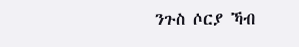ንጉስ ሶርያ ኻብ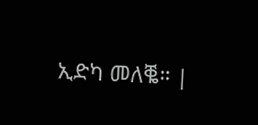ኢድካ መለቘ። |